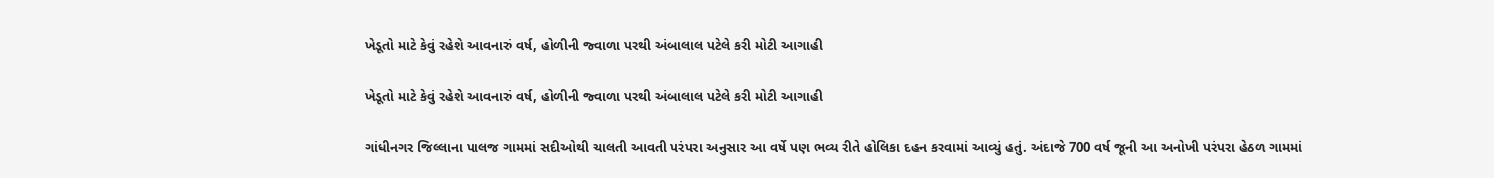ખેડૂતો માટે કેવું રહેશે આવનારું વર્ષ, હોળીની જ્વાળા પરથી અંબાલાલ પટેલે કરી મોટી આગાહી

ખેડૂતો માટે કેવું રહેશે આવનારું વર્ષ, હોળીની જ્વાળા પરથી અંબાલાલ પટેલે કરી મોટી આગાહી

ગાંધીનગર જિલ્લાના પાલજ ગામમાં સદીઓથી ચાલતી આવતી પરંપરા અનુસાર આ વર્ષે પણ ભવ્ય રીતે હોલિકા દહન કરવામાં આવ્યું હતું. અંદાજે 700 વર્ષ જૂની આ અનોખી પરંપરા હેઠળ ગામમાં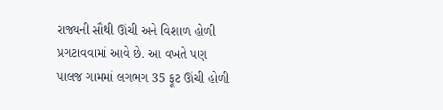રાજ્યની સૌથી ઊંચી અને વિશાળ હોળી પ્રગટાવવામાં આવે છે. આ વખતે પણ પાલજ ગામમાં લગભગ 35 ફૂટ ઊંચી હોળી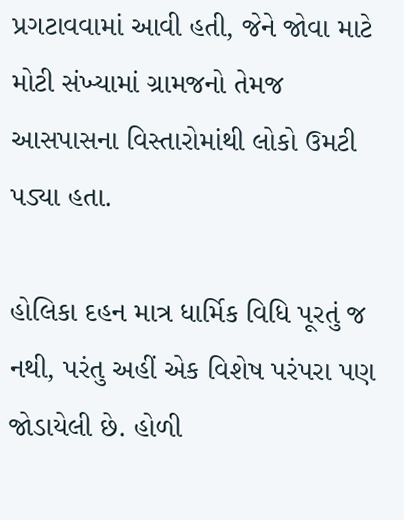પ્રગટાવવામાં આવી હતી, જેને જોવા માટે મોટી સંખ્યામાં ગ્રામજનો તેમજ આસપાસના વિસ્તારોમાંથી લોકો ઉમટી પડ્યા હતા.

હોલિકા દહન માત્ર ધાર્મિક વિધિ પૂરતું જ નથી, પરંતુ અહીં એક વિશેષ પરંપરા પણ જોડાયેલી છે. હોળી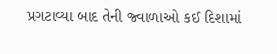પ્રગટાવ્યા બાદ તેની જ્વાળાઓ કઈ દિશામાં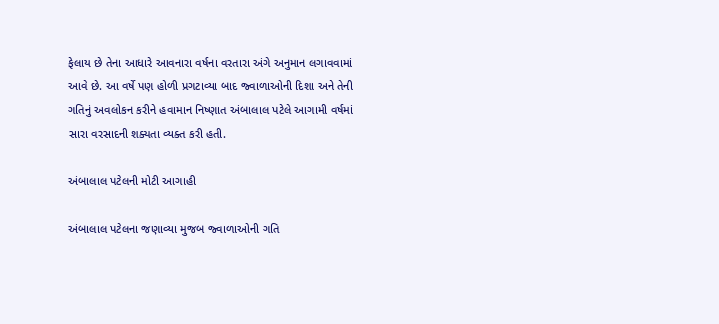ફેલાય છે તેના આધારે આવનારા વર્ષના વરતારા અંગે અનુમાન લગાવવામાં આવે છે. આ વર્ષે પણ હોળી પ્રગટાવ્યા બાદ જ્વાળાઓની દિશા અને તેની ગતિનું અવલોકન કરીને હવામાન નિષ્ણાત અંબાલાલ પટેલે આગામી વર્ષમાં સારા વરસાદની શક્યતા વ્યક્ત કરી હતી.

અંબાલાલ પટેલની મોટી આગાહી

અંબાલાલ પટેલના જણાવ્યા મુજબ જ્વાળાઓની ગતિ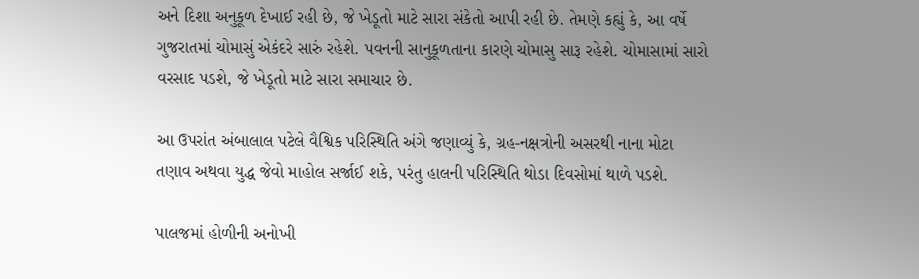અને દિશા અનુકૂળ દેખાઈ રહી છે, જે ખેડૂતો માટે સારા સંકેતો આપી રહી છે. તેમણે કહ્યું કે, આ વર્ષે ગુજરાતમાં ચોમાસું એકંદરે સારું રહેશે. પવનની સાનુકૂળતાના કારણે ચોમાસુ સારૂ રહેશે. ચોમાસામાં સારો વરસાદ પડશે, જે ખેડૂતો માટે સારા સમાચાર છે.

આ ઉપરાંત અંબાલાલ પટેલે વૈશ્વિક પરિસ્થિતિ અંગે જણાવ્યું કે, ગ્રહ-નક્ષત્રોની અસરથી નાના મોટા તણાવ અથવા યુદ્ધ જેવો માહોલ સર્જાઈ શકે, પરંતુ હાલની પરિસ્થિતિ થોડા દિવસોમાં થાળે પડશે.

પાલજમાં હોળીની અનોખી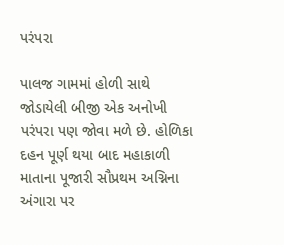પરંપરા

પાલજ ગામમાં હોળી સાથે જોડાયેલી બીજી એક અનોખી પરંપરા પણ જોવા મળે છે. હોળિકા દહન પૂર્ણ થયા બાદ મહાકાળી માતાના પૂજારી સૌપ્રથમ અગ્નિના અંગારા પર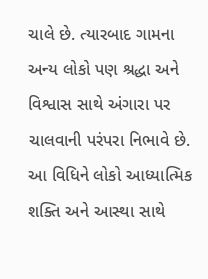ચાલે છે. ત્યારબાદ ગામના અન્ય લોકો પણ શ્રદ્ધા અને વિશ્વાસ સાથે અંગારા પર ચાલવાની પરંપરા નિભાવે છે. આ વિધિને લોકો આધ્યાત્મિક શક્તિ અને આસ્થા સાથે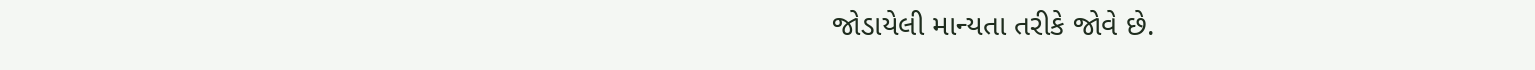જોડાયેલી માન્યતા તરીકે જોવે છે.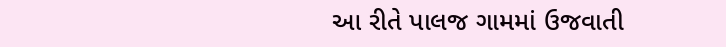આ રીતે પાલજ ગામમાં ઉજવાતી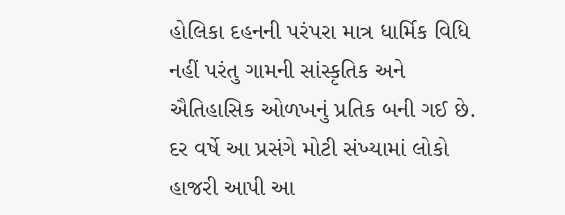હોલિકા દહનની પરંપરા માત્ર ધાર્મિક વિધિ નહીં પરંતુ ગામની સાંસ્કૃતિક અને ઐતિહાસિક ઓળખનું પ્રતિક બની ગઈ છે. દર વર્ષે આ પ્રસંગે મોટી સંખ્યામાં લોકો હાજરી આપી આ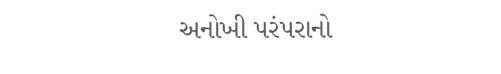અનોખી પરંપરાનો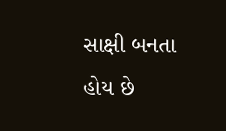સાક્ષી બનતા હોય છે